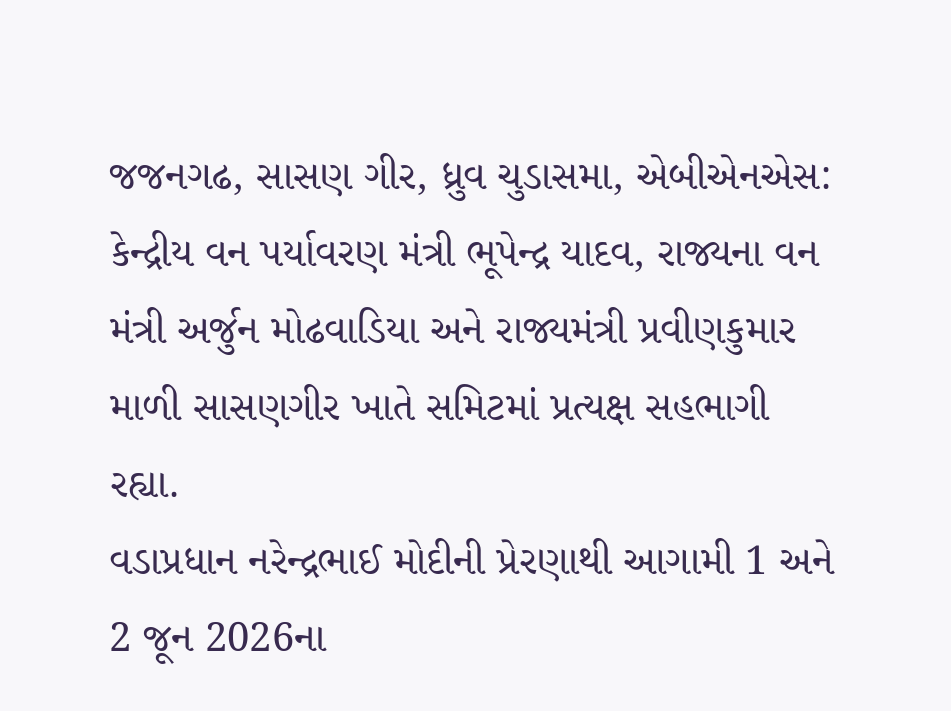જજનગઢ, સાસણ ગીર, ધ્રુવ ચુડાસમા, એબીએનએસ: કેન્દ્રીય વન પર્યાવરણ મંત્રી ભૂપેન્દ્ર યાદવ, રાજ્યના વન મંત્રી અર્જુન મોઢવાડિયા અને રાજ્યમંત્રી પ્રવીણકુમાર માળી સાસણગીર ખાતે સમિટમાં પ્રત્યક્ષ સહભાગી રહ્યા.
વડાપ્રધાન નરેન્દ્રભાઈ મોદીની પ્રેરણાથી આગામી 1 અને 2 જૂન 2026ના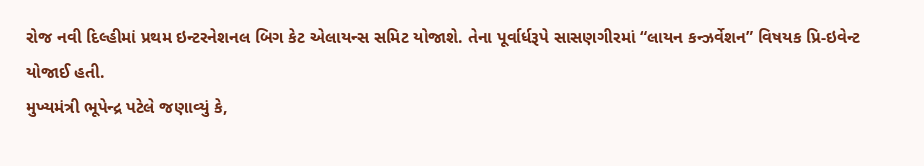રોજ નવી દિલ્હીમાં પ્રથમ ઇન્ટરનેશનલ બિગ કેટ એલાયન્સ સમિટ યોજાશે. તેના પૂર્વાર્ધરૂપે સાસણગીરમાં “લાયન કન્ઝર્વેશન” વિષયક પ્રિ-ઇવેન્ટ યોજાઈ હતી.
મુખ્યમંત્રી ભૂપેન્દ્ર પટેલે જણાવ્યું કે,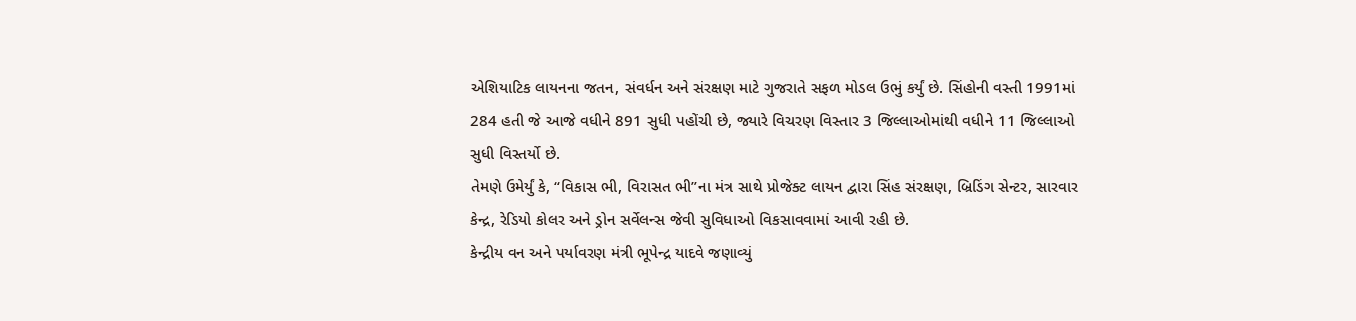એશિયાટિક લાયનના જતન, સંવર્ધન અને સંરક્ષણ માટે ગુજરાતે સફળ મોડલ ઉભું કર્યું છે. સિંહોની વસ્તી 1991માં 284 હતી જે આજે વધીને 891 સુધી પહોંચી છે, જ્યારે વિચરણ વિસ્તાર 3 જિલ્લાઓમાંથી વધીને 11 જિલ્લાઓ સુધી વિસ્તર્યો છે.
તેમણે ઉમેર્યું કે, “વિકાસ ભી, વિરાસત ભી”ના મંત્ર સાથે પ્રોજેક્ટ લાયન દ્વારા સિંહ સંરક્ષણ, બ્રિડિંગ સેન્ટર, સારવાર કેન્દ્ર, રેડિયો કોલર અને ડ્રોન સર્વેલન્સ જેવી સુવિધાઓ વિકસાવવામાં આવી રહી છે.
કેન્દ્રીય વન અને પર્યાવરણ મંત્રી ભૂપેન્દ્ર યાદવે જણાવ્યું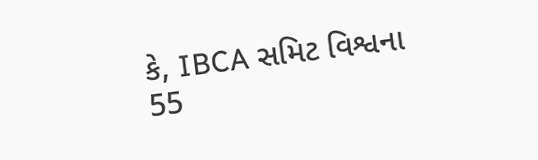કે, IBCA સમિટ વિશ્વના 55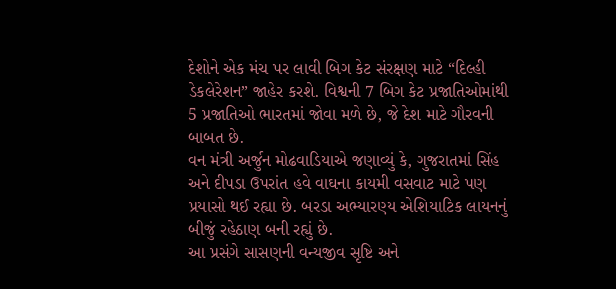દેશોને એક મંચ પર લાવી બિગ કેટ સંરક્ષણ માટે “દિલ્હી ડેકલેરેશન” જાહેર કરશે. વિશ્વની 7 બિગ કેટ પ્રજાતિઓમાંથી 5 પ્રજાતિઓ ભારતમાં જોવા મળે છે, જે દેશ માટે ગૌરવની બાબત છે.
વન મંત્રી અર્જુન મોઢવાડિયાએ જણાવ્યું કે, ગુજરાતમાં સિંહ અને દીપડા ઉપરાંત હવે વાઘના કાયમી વસવાટ માટે પણ પ્રયાસો થઈ રહ્યા છે. બરડા અભ્યારણ્ય એશિયાટિક લાયનનું બીજું રહેઠાણ બની રહ્યું છે.
આ પ્રસંગે સાસણની વન્યજીવ સૃષ્ટિ અને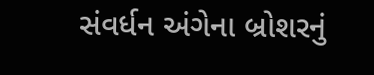સંવર્ધન અંગેના બ્રોશરનું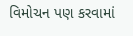વિમોચન પણ કરવામાં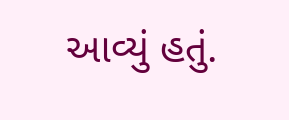આવ્યું હતું.